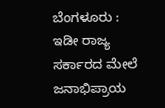ಬೆಂಗಳೂರು : ಇಡೀ ರಾಜ್ಯ ಸರ್ಕಾರದ ಮೇಲೆ ಜನಾಭಿಪ್ರಾಯ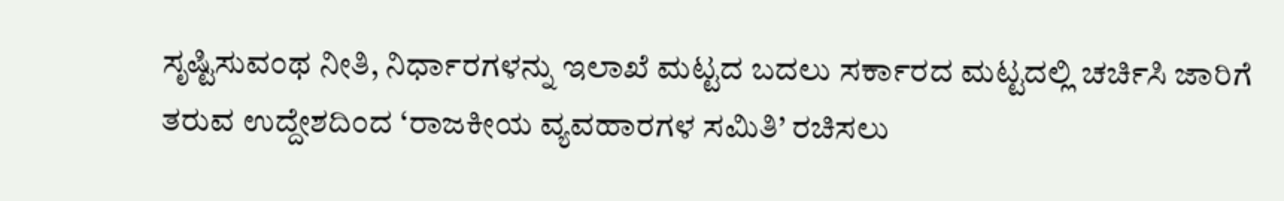ಸೃಷ್ಟಿಸುವಂಥ ನೀತಿ, ನಿರ್ಧಾರಗಳನ್ನು ಇಲಾಖೆ ಮಟ್ಟದ ಬದಲು ಸರ್ಕಾರದ ಮಟ್ಟದಲ್ಲಿ ಚರ್ಚಿಸಿ ಜಾರಿಗೆ ತರುವ ಉದ್ದೇಶದಿಂದ ‘ರಾಜಕೀಯ ವ್ಯವಹಾರಗಳ ಸಮಿತಿ’ ರಚಿಸಲು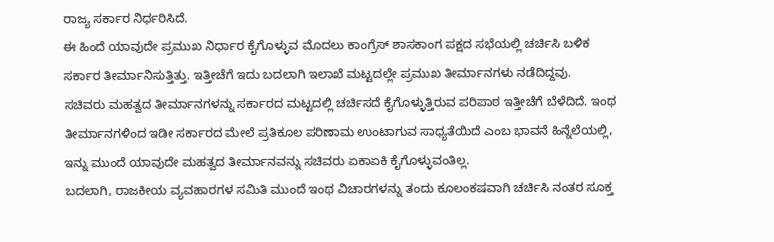ರಾಜ್ಯ ಸರ್ಕಾರ ನಿರ್ಧರಿಸಿದೆ.
ಈ ಹಿಂದೆ ಯಾವುದೇ ಪ್ರಮುಖ ನಿರ್ಧಾರ ಕೈಗೊಳ್ಳುವ ಮೊದಲು ಕಾಂಗ್ರೆಸ್ ಶಾಸಕಾಂಗ ಪಕ್ಷದ ಸಭೆಯಲ್ಲಿ ಚರ್ಚಿಸಿ ಬಳಿಕ ಸರ್ಕಾರ ತೀರ್ಮಾನಿಸುತ್ತಿತ್ತು. ಇತ್ತೀಚೆಗೆ ಇದು ಬದಲಾಗಿ ಇಲಾಖೆ ಮಟ್ಟದಲ್ಲೇ ಪ್ರಮುಖ ತೀರ್ಮಾನಗಳು ನಡೆದಿದ್ದವು.
ಸಚಿವರು ಮಹತ್ವದ ತೀರ್ಮಾನಗಳನ್ನು ಸರ್ಕಾರದ ಮಟ್ಟದಲ್ಲಿ ಚರ್ಚಿಸದೆ ಕೈಗೊಳ್ಳುತ್ತಿರುವ ಪರಿಪಾಠ ಇತ್ತೀಚೆಗೆ ಬೆಳೆದಿದೆ. ಇಂಥ ತೀರ್ಮಾನಗಳಿಂದ ಇಡೀ ಸರ್ಕಾರದ ಮೇಲೆ ಪ್ರತಿಕೂಲ ಪರಿಣಾಮ ಉಂಟಾಗುವ ಸಾಧ್ಯತೆಯಿದೆ ಎಂಬ ಭಾವನೆ ಹಿನ್ನೆಲೆಯಲ್ಲಿ, ಇನ್ನು ಮುಂದೆ ಯಾವುದೇ ಮಹತ್ವದ ತೀರ್ಮಾನವನ್ನು ಸಚಿವರು ಏಕಾಏಕಿ ಕೈಗೊಳ್ಳುವಂತಿಲ್ಲ.
ಬದಲಾಗಿ, ರಾಜಕೀಯ ವ್ಯವಹಾರಗಳ ಸಮಿತಿ ಮುಂದೆ ಇಂಥ ವಿಚಾರಗಳನ್ನು ತಂದು ಕೂಲಂಕಷವಾಗಿ ಚರ್ಚಿಸಿ ನಂತರ ಸೂಕ್ತ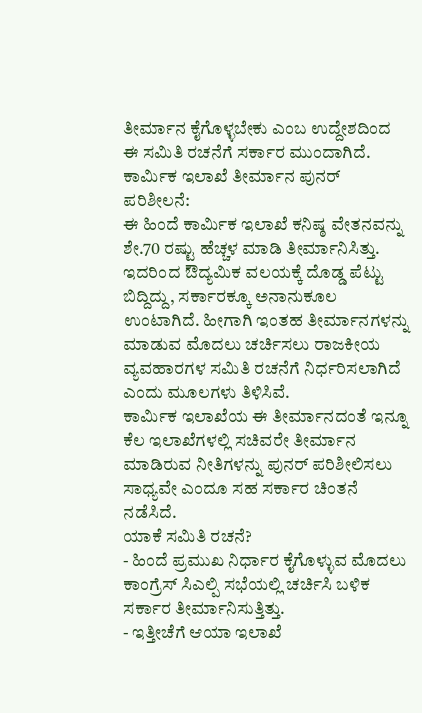ತೀರ್ಮಾನ ಕೈಗೊಳ್ಳಬೇಕು ಎಂಬ ಉದ್ದೇಶದಿಂದ ಈ ಸಮಿತಿ ರಚನೆಗೆ ಸರ್ಕಾರ ಮುಂದಾಗಿದೆ.
ಕಾರ್ಮಿಕ ಇಲಾಖೆ ತೀರ್ಮಾನ ಪುನರ್ ಪರಿಶೀಲನೆ:
ಈ ಹಿಂದೆ ಕಾರ್ಮಿಕ ಇಲಾಖೆ ಕನಿಷ್ಠ ವೇತನವನ್ನು ಶೇ.70 ರಷ್ಟು ಹೆಚ್ಚಳ ಮಾಡಿ ತೀರ್ಮಾನಿಸಿತ್ತು. ಇದರಿಂದ ಔದ್ಯಮಿಕ ವಲಯಕ್ಕೆ ದೊಡ್ಡ ಪೆಟ್ಟು ಬಿದ್ದಿದ್ದು, ಸರ್ಕಾರಕ್ಕೂ ಅನಾನುಕೂಲ ಉಂಟಾಗಿದೆ. ಹೀಗಾಗಿ ಇಂತಹ ತೀರ್ಮಾನಗಳನ್ನು ಮಾಡುವ ಮೊದಲು ಚರ್ಚಿಸಲು ರಾಜಕೀಯ ವ್ಯವಹಾರಗಳ ಸಮಿತಿ ರಚನೆಗೆ ನಿರ್ಧರಿಸಲಾಗಿದೆ ಎಂದು ಮೂಲಗಳು ತಿಳಿಸಿವೆ.
ಕಾರ್ಮಿಕ ಇಲಾಖೆಯ ಈ ತೀರ್ಮಾನದಂತೆ ಇನ್ನೂ ಕೆಲ ಇಲಾಖೆಗಳಲ್ಲಿ ಸಚಿವರೇ ತೀರ್ಮಾನ ಮಾಡಿರುವ ನೀತಿಗಳನ್ನು ಪುನರ್ ಪರಿಶೀಲಿಸಲು ಸಾಧ್ಯವೇ ಎಂದೂ ಸಹ ಸರ್ಕಾರ ಚಿಂತನೆ ನಡೆಸಿದೆ.
ಯಾಕೆ ಸಮಿತಿ ರಚನೆ?
- ಹಿಂದೆ ಪ್ರಮುಖ ನಿರ್ಧಾರ ಕೈಗೊಳ್ಳುವ ಮೊದಲು ಕಾಂಗ್ರೆಸ್ ಸಿಎಲ್ಪಿ ಸಭೆಯಲ್ಲಿ ಚರ್ಚಿಸಿ ಬಳಿಕ ಸರ್ಕಾರ ತೀರ್ಮಾನಿಸುತ್ತಿತ್ತು.
- ಇತ್ತೀಚೆಗೆ ಆಯಾ ಇಲಾಖೆ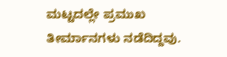ಮಟ್ಟದಲ್ಲೇ ಪ್ರಮುಖ ತೀರ್ಮಾನಗಳು ನಡೆದಿದ್ದವು.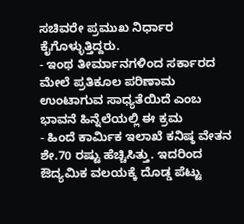ಸಚಿವರೇ ಪ್ರಮುಖ ನಿರ್ಧಾರ ಕೈಗೊಳ್ಳುತ್ತಿದ್ದರು.
- ಇಂಥ ತೀರ್ಮಾನಗಳಿಂದ ಸರ್ಕಾರದ ಮೇಲೆ ಪ್ರತಿಕೂಲ ಪರಿಣಾಮ ಉಂಟಾಗುವ ಸಾಧ್ಯತೆಯಿದೆ ಎಂಬ ಭಾವನೆ ಹಿನ್ನೆಲೆಯಲ್ಲಿ ಈ ಕ್ರಮ
- ಹಿಂದೆ ಕಾರ್ಮಿಕ ಇಲಾಖೆ ಕನಿಷ್ಠ ವೇತನ ಶೇ.70 ರಷ್ಟು ಹೆಚ್ಚಿಸಿತ್ತು. ಇದರಿಂದ ಔದ್ಯಮಿಕ ವಲಯಕ್ಕೆ ದೊಡ್ಡ ಪೆಟ್ಟು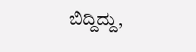ಬಿದ್ದಿದ್ದು,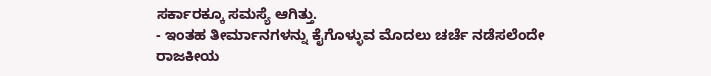ಸರ್ಕಾರಕ್ಕೂ ಸಮಸ್ಯೆ ಆಗಿತ್ತು.
- ಇಂತಹ ತೀರ್ಮಾನಗಳನ್ನು ಕೈಗೊಳ್ಳುವ ಮೊದಲು ಚರ್ಚೆ ನಡೆಸಲೆಂದೇ ರಾಜಕೀಯ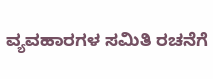ವ್ಯವಹಾರಗಳ ಸಮಿತಿ ರಚನೆಗೆ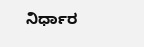ನಿರ್ಧಾರ